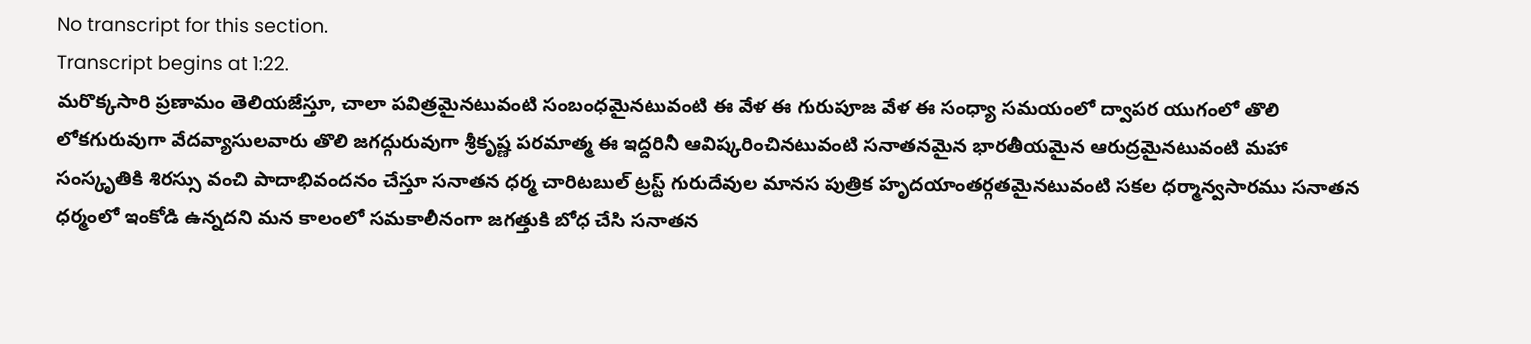No transcript for this section.
Transcript begins at 1:22.
మరొక్కసారి ప్రణామం తెలియజేస్తూ, చాలా పవిత్రమైనటువంటి సంబంధమైనటువంటి ఈ వేళ ఈ గురుపూజ వేళ ఈ సంధ్యా సమయంలో ద్వాపర యుగంలో తొలి లోకగురువుగా వేదవ్యాసులవారు తొలి జగద్గురువుగా శ్రీకృష్ణ పరమాత్మ ఈ ఇద్దరినీ ఆవిష్కరించినటువంటి సనాతనమైన భారతీయమైన ఆరుద్రమైనటువంటి మహా సంస్కృతికి శిరస్సు వంచి పాదాభివందనం చేస్తూ సనాతన ధర్మ చారిటబుల్ ట్రస్ట్ గురుదేవుల మానస పుత్రిక హృదయాంతర్గతమైనటువంటి సకల ధర్మాన్వసారము సనాతన ధర్మంలో ఇంకోడి ఉన్నదని మన కాలంలో సమకాలీనంగా జగత్తుకి బోధ చేసి సనాతన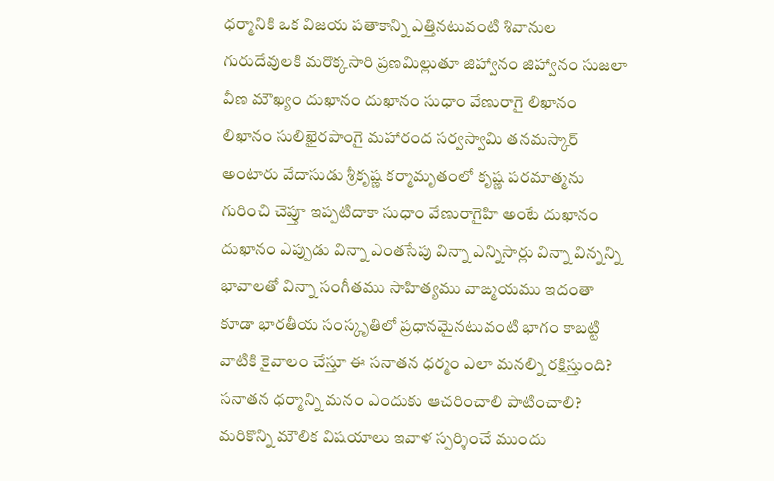ధర్మానికి ఒక విజయ పతాకాన్ని ఎత్తినటువంటి శివానుల గురుదేవులకి మరొక్కసారి ప్రణమిల్లుతూ జిహ్వానం జిహ్వానం సుజలా వీణ మౌఖ్యం దుఖానం దుఖానం సుధాం వేణురాగై లిఖానం లిఖానం సులిఖైరపాంగై మహారంద సర్వస్వామి తనమస్కార్ అంటారు వేదాసుడు శ్రీకృష్ణ కర్మామృతంలో కృష్ణ పరమాత్మను గురించి చెప్తూ ఇప్పటిదాకా సుధాం వేణురాగైహి అంటే దుఖానం దుఖానం ఎప్పుడు విన్నా ఎంతసేపు విన్నా ఎన్నిసార్లు విన్నా విన్నన్ని భావాలతో విన్నా సంగీతము సాహిత్యము వాఙ్మయము ఇదంతా కూడా భారతీయ సంస్కృతిలో ప్రధానమైనటువంటి భాగం కాబట్టి వాటికి కైవాలం చేస్తూ ఈ సనాతన ధర్మం ఎలా మనల్ని రక్షిస్తుంది? సనాతన ధర్మాన్ని మనం ఎందుకు ఆచరించాలి పాటించాలి? మరికొన్ని మౌలిక విషయాలు ఇవాళ స్పర్శించే ముందు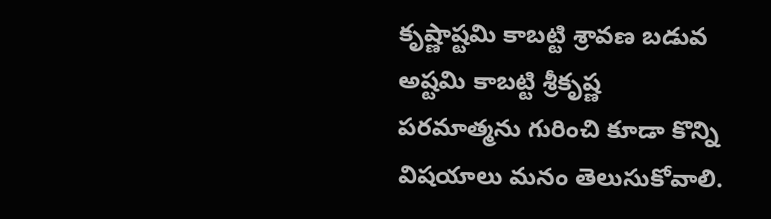కృష్ణాష్టమి కాబట్టి శ్రావణ బడువ అష్టమి కాబట్టి శ్రీకృష్ణ పరమాత్మను గురించి కూడా కొన్ని విషయాలు మనం తెలుసుకోవాలి.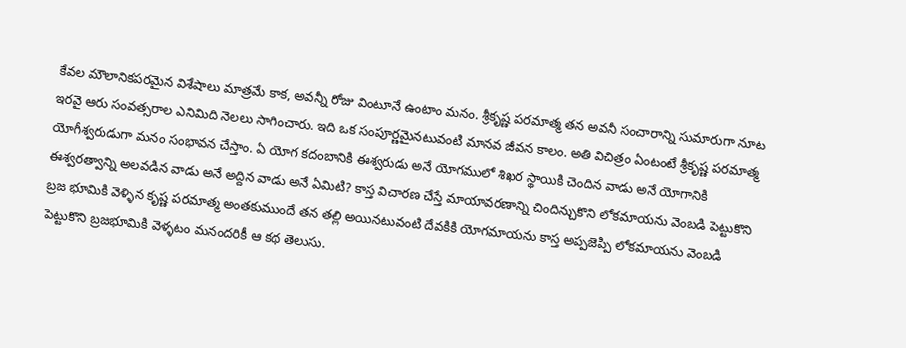కేవల మౌలానికపరమైన విశేషాలు మాత్రమే కాక, అవన్నీ రోజు వింటూనే ఉంటాం మనం. శ్రీకృష్ణ పరమాత్మ తన అవనీ సంచారాన్ని సుమారుగా నూట ఇరవై ఆరు సంవత్సరాల ఎనిమిది నెలలు సాగించారు. ఇది ఒక సంపూర్ణమైనటువంటి మానవ జీవన కాలం. అతి విచిత్రం ఏంటంటే శ్రీకృష్ణ పరమాత్మ యోగీశ్వరుడుగా మనం సంభావన చేస్తాం. ఏ యోగ కదంబానికి ఈశ్వరుడు అనే యోగములో శిఖర స్థాయికి చెందిన వాడు అనే యోగానికి ఈశ్వరత్వాన్ని అలవడిన వాడు అనే అద్దిన వాడు అనే ఏమిటి? కాస్త విచారణ చేస్తే మాయావరణాన్ని చిందిన్చుకొని లోకమాయను వెంబడి పెట్టుకొని బ్రజ భూమికి వెళ్ళిన కృష్ణ పరమాత్మ అంతకుముందే తన తల్లి అయినటువంటి దేవకికి యోగమాయను కాస్త అప్పజెప్పి లోకమాయను వెంబడి పెట్టుకొని బ్రజభూమికి వెళ్ళటం మనందరికీ ఆ కథ తెలుసు.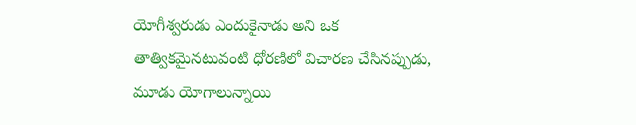యోగీశ్వరుడు ఎందుకైనాడు అని ఒక తాత్వికమైనటువంటి ధోరణిలో విచారణ చేసినప్పుడు, మూడు యోగాలున్నాయి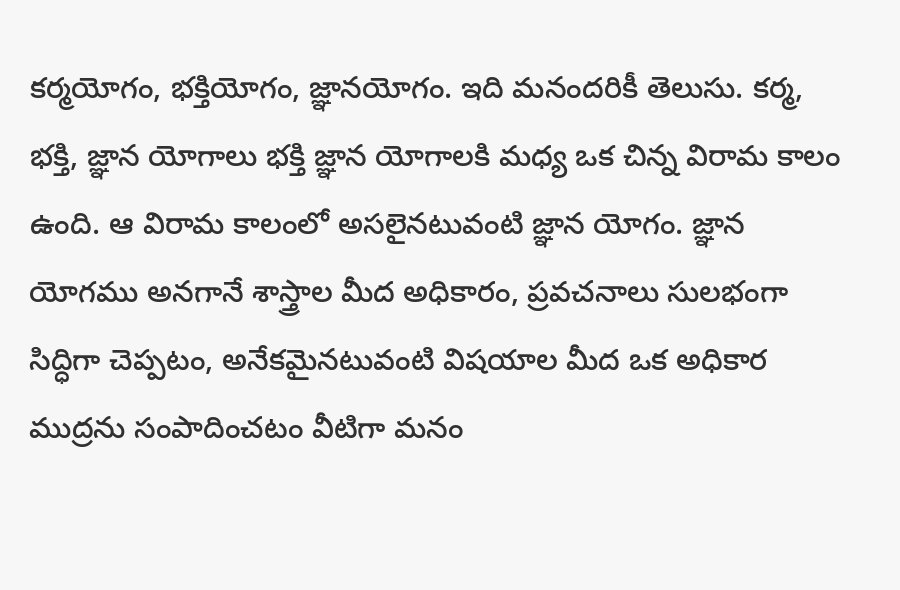కర్మయోగం, భక్తియోగం, జ్ఞానయోగం. ఇది మనందరికీ తెలుసు. కర్మ, భక్తి, జ్ఞాన యోగాలు భక్తి జ్ఞాన యోగాలకి మధ్య ఒక చిన్న విరామ కాలం ఉంది. ఆ విరామ కాలంలో అసలైనటువంటి జ్ఞాన యోగం. జ్ఞాన యోగము అనగానే శాస్త్రాల మీద అధికారం, ప్రవచనాలు సులభంగా సిద్ధిగా చెప్పటం, అనేకమైనటువంటి విషయాల మీద ఒక అధికార ముద్రను సంపాదించటం వీటిగా మనం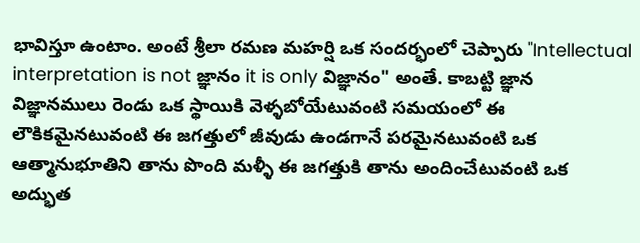భావిస్తూ ఉంటాం. అంటే శ్రీలా రమణ మహర్షి ఒక సందర్భంలో చెప్పారు "Intellectual interpretation is not జ్ఞానం it is only విజ్ఞానం" అంతే. కాబట్టి జ్ఞాన విజ్ఞానములు రెండు ఒక స్థాయికి వెళ్ళబోయేటువంటి సమయంలో ఈ లౌకికమైనటువంటి ఈ జగత్తులో జీవుడు ఉండగానే పరమైనటువంటి ఒక ఆత్మానుభూతిని తాను పొంది మళ్ళీ ఈ జగత్తుకి తాను అందించేటువంటి ఒక అద్భుత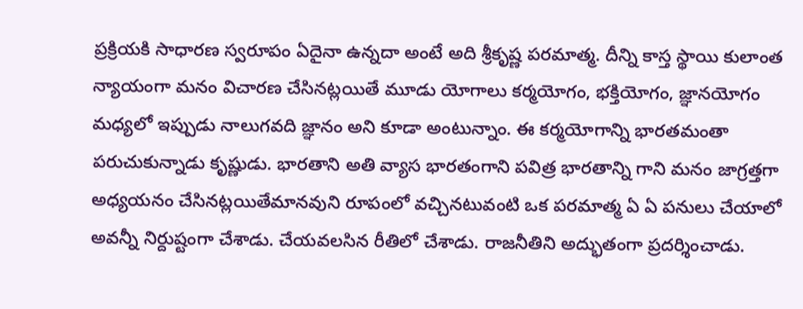ప్రక్రియకి సాధారణ స్వరూపం ఏదైనా ఉన్నదా అంటే అది శ్రీకృష్ణ పరమాత్మ. దీన్ని కాస్త స్థాయి కులాంత న్యాయంగా మనం విచారణ చేసినట్లయితే మూడు యోగాలు కర్మయోగం, భక్తియోగం, జ్ఞానయోగం మధ్యలో ఇప్పుడు నాలుగవది జ్ఞానం అని కూడా అంటున్నాం. ఈ కర్మయోగాన్ని భారతమంతా పరుచుకున్నాడు కృష్ణుడు. భారతాని అతి వ్యాస భారతంగాని పవిత్ర భారతాన్ని గాని మనం జాగ్రత్తగా అధ్యయనం చేసినట్లయితేమానవుని రూపంలో వచ్చినటువంటి ఒక పరమాత్మ ఏ ఏ పనులు చేయాలో అవన్నీ నిర్దుష్టంగా చేశాడు. చేయవలసిన రీతిలో చేశాడు. రాజనీతిని అద్భుతంగా ప్రదర్శించాడు.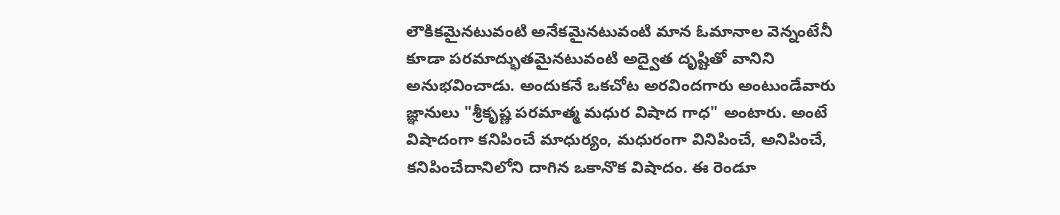లౌకికమైనటువంటి అనేకమైనటువంటి మాన ఓమానాల వెన్నంటేనీ కూడా పరమాద్భుతమైనటువంటి అద్వైత దృష్టితో వానిని అనుభవించాడు. అందుకనే ఒకచోట అరవిందగారు అంటుండేవారు జ్ఞానులు "శ్రీకృష్ణ పరమాత్మ మధుర విషాద గాధ" అంటారు. అంటే విషాదంగా కనిపించే మాధుర్యం, మధురంగా వినిపించే, అనిపించే, కనిపించేదానిలోని దాగిన ఒకానొక విషాదం. ఈ రెండూ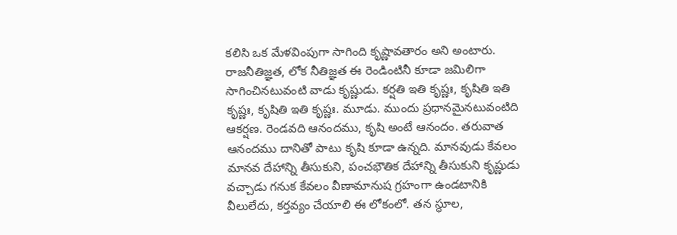కలిసి ఒక మేళవింపుగా సాగింది కృష్ణావతారం అని అంటారు. రాజనీతిజ్ఞత, లోక నీతిజ్ఞత ఈ రెండింటినీ కూడా జమిలిగా సాగించినటువంటి వాడు కృష్ణుడు. కర్షతి ఇతి కృష్ణః, కృషితి ఇతి కృష్ణః, కృషితి ఇతి కృష్ణః. మూడు. ముందు ప్రధానమైనటువంటిది ఆకర్షణ. రెండవది ఆనందము, కృషి అంటే ఆనందం. తరువాత ఆనందము దానితో పాటు కృషి కూడా ఉన్నది. మానవుడు కేవలం మానవ దేహాన్ని తీసుకుని, పంచభౌతిక దేహాన్ని తీసుకుని కృష్ణుడు వచ్చాడు గనుక కేవలం వీణామానుష గ్రహంగా ఉండటానికి వీలులేదు, కర్తవ్యం చేయాలి ఈ లోకంలో. తన స్థూల,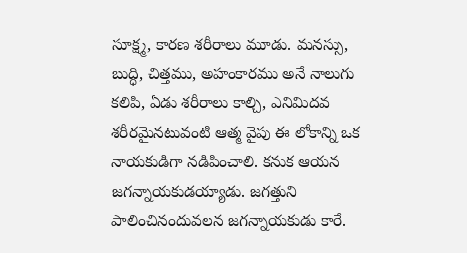సూక్ష్మ, కారణ శరీరాలు మూడు. మనస్సు, బుద్ధి, చిత్తము, అహంకారము అనే నాలుగు కలిపి, ఏడు శరీరాలు కాల్చి, ఎనిమిదవ శరీరమైనటువంటి ఆత్మ వైపు ఈ లోకాన్ని ఒక నాయకుడిగా నడిపించాలి. కనుక ఆయన జగన్నాయకుడయ్యాడు. జగత్తుని పాలించినందువలన జగన్నాయకుడు కారే.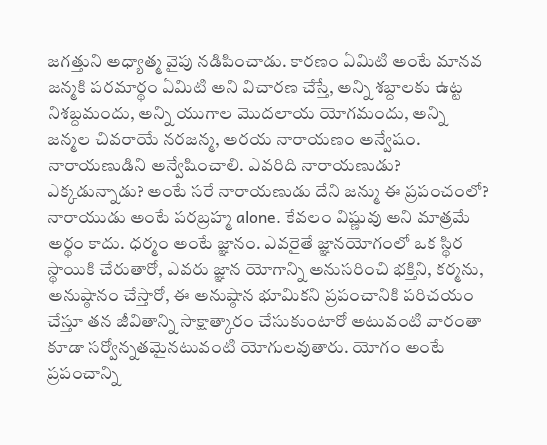జగత్తుని అధ్యాత్మ వైపు నడిపించాడు. కారణం ఏమిటి అంటే మానవ జన్మకి పరమార్థం ఏమిటి అని విచారణ చేస్తే, అన్ని శబ్దాలకు ఉట్ట నిశబ్దమందు, అన్ని యుగాల మొదలాయ యోగమందు, అన్ని జన్మల చివరాయే నరజన్మ, అరయ నారాయణం అన్వేషం. నారాయణుడిని అన్వేషించాలి. ఎవరిది నారాయణుడు? ఎక్కడున్నాడు? అంటే సరే నారాయణుడు దేని జన్ము ఈ ప్రపంచంలో? నారాయుడు అంటే పరబ్రహ్మ alone. కేవలం విష్ణువు అని మాత్రమే అర్థం కాదు. ధర్మం అంటే జ్ఞానం. ఎవరైతే జ్ఞానయోగంలో ఒక స్థిర స్థాయికి చేరుతారో, ఎవరు జ్ఞాన యోగాన్ని అనుసరించి భక్తిని, కర్మను, అనుష్ఠానం చేస్తారో, ఈ అనుష్ఠాన భూమికని ప్రపంచానికి పరిచయం చేస్తూ తన జీవితాన్ని సాక్షాత్కారం చేసుకుంటారో అటువంటి వారంతా కూడా సర్వోన్నతమైనటువంటి యోగులవుతారు. యోగం అంటే ప్రపంచాన్ని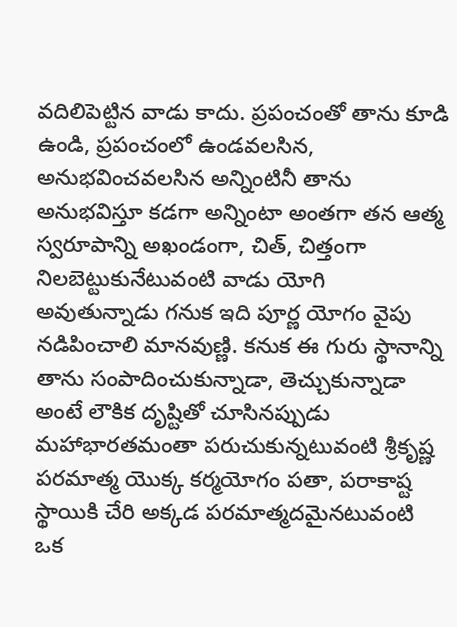వదిలిపెట్టిన వాడు కాదు. ప్రపంచంతో తాను కూడి ఉండి, ప్రపంచంలో ఉండవలసిన, అనుభవించవలసిన అన్నింటినీ తాను అనుభవిస్తూ కడగా అన్నింటా అంతగా తన ఆత్మ స్వరూపాన్ని అఖండంగా, చిత్, చిత్తంగా నిలబెట్టుకునేటువంటి వాడు యోగి అవుతున్నాడు గనుక ఇది పూర్ణ యోగం వైపు నడిపించాలి మానవుణ్ణి. కనుక ఈ గురు స్థానాన్ని తాను సంపాదించుకున్నాడా, తెచ్చుకున్నాడా అంటే లౌకిక దృష్టితో చూసినప్పుడు మహాభారతమంతా పరుచుకున్నటువంటి శ్రీకృష్ణ పరమాత్మ యొక్క కర్మయోగం పతా, పరాకాష్ట స్థాయికి చేరి అక్కడ పరమాత్మదమైనటువంటి ఒక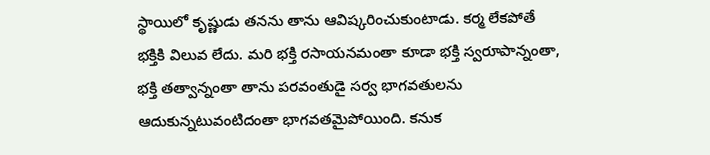స్థాయిలో కృష్ణుడు తనను తాను ఆవిష్కరించుకుంటాడు. కర్మ లేకపోతే భక్తికి విలువ లేదు. మరి భక్తి రసాయనమంతా కూడా భక్తి స్వరూపాన్నంతా, భక్తి తత్వాన్నంతా తాను పరవంతుడై సర్వ భాగవతులను ఆదుకున్నటువంటిదంతా భాగవతమైపోయింది. కనుక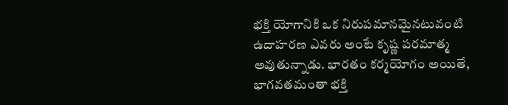భక్తి యోగానికి ఒక నిరుపమానమైనటువంటి ఉదాహరణ ఎవరు అంటే కృష్ణ పరమాత్మ అవుతున్నాడు. భారతం కర్మయోగం అయితే, భాగవతమంతా భక్తి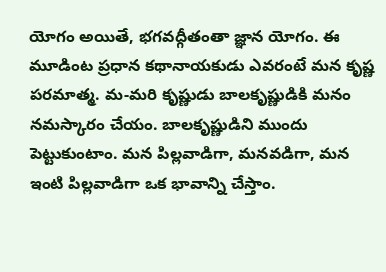యోగం అయితే, భగవద్గీతంతా జ్ఞాన యోగం. ఈ మూడింట ప్రధాన కథానాయకుడు ఎవరంటే మన కృష్ణ పరమాత్మ. మ-మరి కృష్ణుడు బాలకృష్ణుడికి మనం నమస్కారం చేయం. బాలకృష్ణుడిని ముందు పెట్టుకుంటాం. మన పిల్లవాడిగా, మనవడిగా, మన ఇంటి పిల్లవాడిగా ఒక భావాన్ని చేస్తాం.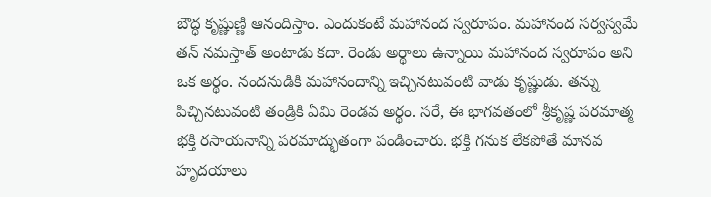బౌద్ధ కృష్ణుణ్ణి ఆనందిస్తాం. ఎందుకంటే మహానంద స్వరూపం. మహానంద సర్వస్వమే తన్ నమస్తాత్ అంటాడు కదా. రెండు అర్థాలు ఉన్నాయి మహానంద స్వరూపం అని ఒక అర్థం. నందనుడికి మహానందాన్ని ఇచ్చినటువంటి వాడు కృష్ణుడు. తన్ను పిచ్చినటువంటి తండ్రికి ఏమి రెండవ అర్థం. సరే, ఈ భాగవతంలో శ్రీకృష్ణ పరమాత్మ భక్తి రసాయనాన్ని పరమాద్భుతంగా పండించారు. భక్తి గనుక లేకపోతే మానవ హృదయాలు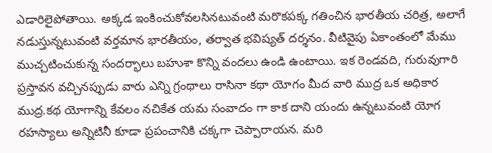ఎడారిలైపోతాయి. అక్కడ ఇంకించుకోవలసినటువంటి మరొకపక్క గతించిన భారతీయ చరిత్ర, అలాగే నడుస్తున్నటువంటి వర్తమాన భారతీయం, తర్వాత భవిష్యత్ దర్శనం. వీటివైపు ఏకాంతంలో మేము ముచ్చటించుకున్న సందర్భాలు బహుశా కొన్ని వందలు ఉండి ఉంటాయి. ఇక రెండవది, గురువుగారి ప్రస్తావన వచ్చినప్పుడు వారు ఎన్ని గ్రంథాలు రాసినా కథా యోగం మీద వారి ముద్ర ఒక అధికార ముద్ర.కథ యోగాన్ని కేవలం నచికేత యమ సంవాదం గా కాక దాని యందు ఉన్నటువంటి యోగ రహస్యాలు అన్నిటినీ కూడా ప్రపంచానికి చక్కగా చెప్పారాయన. మరి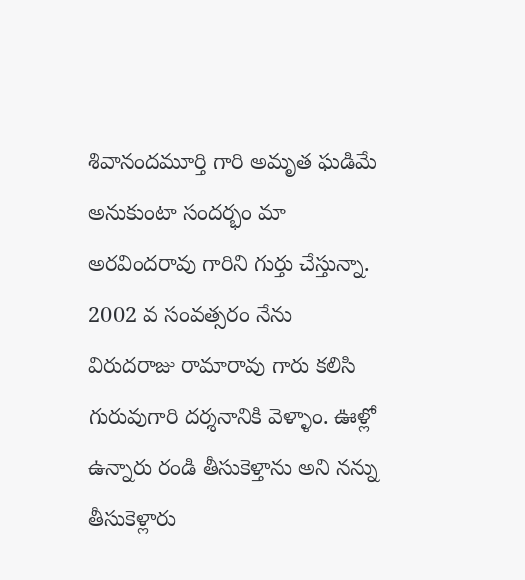శివానందమూర్తి గారి అమృత ఘడిమే అనుకుంటా సందర్భం మా అరవిందరావు గారిని గుర్తు చేస్తున్నా. 2002 వ సంవత్సరం నేను విరుదరాజు రామారావు గారు కలిసి గురువుగారి దర్శనానికి వెళ్ళాం. ఊళ్లో ఉన్నారు రండి తీసుకెళ్తాను అని నన్ను తీసుకెళ్లారు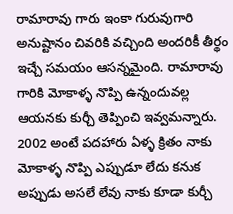రామారావు గారు ఇంకా గురువుగారి అనుష్టానం చివరికి వచ్చింది అందరికీ తీర్థం ఇచ్చే సమయం ఆసన్నమైంది. రామారావు గారికి మోకాళ్ళ నొప్పి ఉన్నందువల్ల ఆయనకు కుర్చీ తెప్పించి ఇవ్వమన్నారు. 2002 అంటే పదహారు ఏళ్ళ క్రితం నాకు మోకాళ్ళ నొప్పి ఎప్పుడూ లేదు కనుక అప్పుడు అసలే లేవు నాకు కూడా కుర్చీ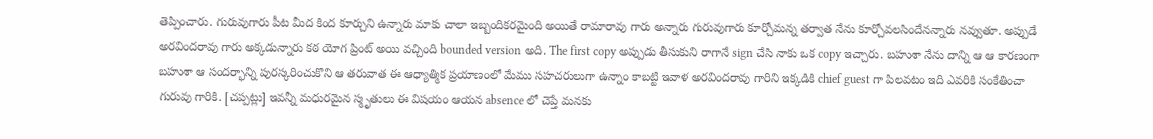తెప్పించారు. గురువుగారు పీట మీద కింద కూర్చుని ఉన్నారు మాకు చాలా ఇబ్బందికరమైంది అయితే రామారావు గారు అన్నారు గురువుగారు కూర్చోమన్న తర్వాత నేను కూర్చోవలసిందేనన్నారు నవ్వుతూ. అప్పుడే అరవిందరావు గారు అక్కడున్నారు కఠ యోగ ప్రింట్ అయి వచ్చింది bounded version అది. The first copy అప్పుడు తీసుకుని రాగానే sign చేసి నాకు ఒక copy ఇచ్చారు. బహుశా నేను దాన్ని ఆ ఆ కారణంగా బహుశా ఆ సందర్భాన్ని పురస్కరించుకొని ఆ తరువాత ఈ ఆధ్యాత్మిక ప్రయాణంలో మేము సహచరులుగా ఉన్నాం కాబట్టి ఇవాళ అరవిందరావు గారిని ఇక్కడికి chief guest గా పిలవటం ఇది ఎవరికి సంకేతించా గురువు గారికి. [చప్పట్లు] ఇవన్నీ మధురమైన స్మృతులు ఈ విషయం ఆయన absence లో చెప్తే మనకు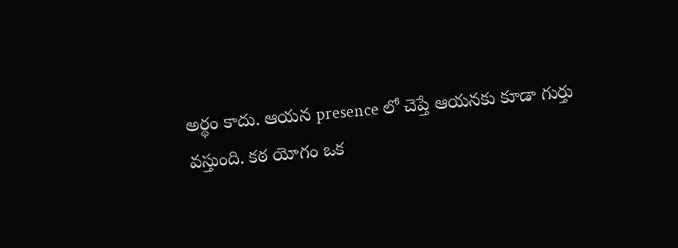అర్థం కాదు. ఆయన presence లో చెప్తే ఆయనకు కూడా గుర్తు వస్తుంది. కఠ యోగం ఒక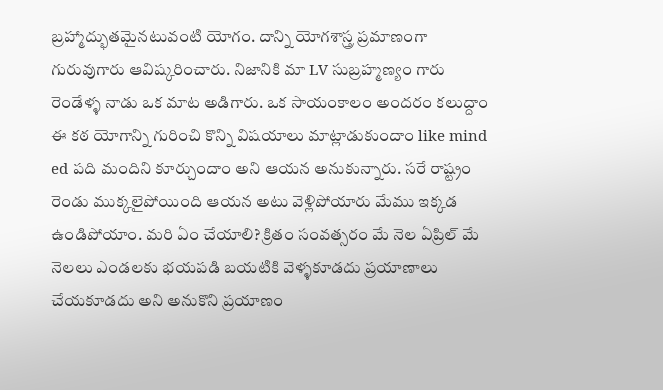బ్రహ్మాద్భుతమైనటువంటి యోగం. దాన్ని యోగశాస్త్ర ప్రమాణంగా గురువుగారు ఆవిష్కరించారు. నిజానికి మా LV సుబ్రహ్మణ్యం గారు రెండేళ్ళ నాడు ఒక మాట అడిగారు. ఒక సాయంకాలం అందరం కలుద్దాం ఈ కఠ యోగాన్ని గురించి కొన్ని విషయాలు మాట్లాడుకుందాం like mind ed పది మందిని కూర్చుందాం అని ఆయన అనుకున్నారు. సరే రాష్ట్రం రెండు ముక్కలైపోయింది ఆయన అటు వెళ్లిపోయారు మేము ఇక్కడ ఉండిపోయాం. మరి ఏం చేయాలి? క్రితం సంవత్సరం మే నెల ఏప్రిల్ మే నెలలు ఎండలకు భయపడి బయటికి వెళ్ళకూడదు ప్రయాణాలు చేయకూడదు అని అనుకొని ప్రయాణం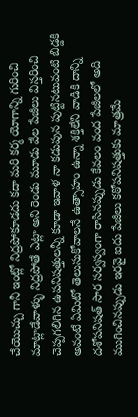చేయొచ్చు గానీ ఇంట్లో నిద్రపోకూడదు కదా మరి కర్మ యోగాన్ని గురించి మాట్లాడేవాళ్ళు నిద్రపోతే ఎట్లా అని రెండు మూడు వేల పేజీలు విస్తరించి చెప్పగలిగిన ఉపనిషత్తులన్నీ కూడా ఇవాళ నా కడుపున పుట్టినటువంటి బిడ్డకి అవంటే ఏమిటో తెలుసుకోవాలనే ఉత్సాహం ఉన్నా శక్తిలేని వాడికి దాన్ని దశోపనిషత్ సార సర్వస్వంగా రాసినప్పుడు కేవలం వంద పేజీలలో అది ముగించినప్పుడు ఇరవై ఐదు పేజీలు కఠోపనిషత్తుకు మాత్రమే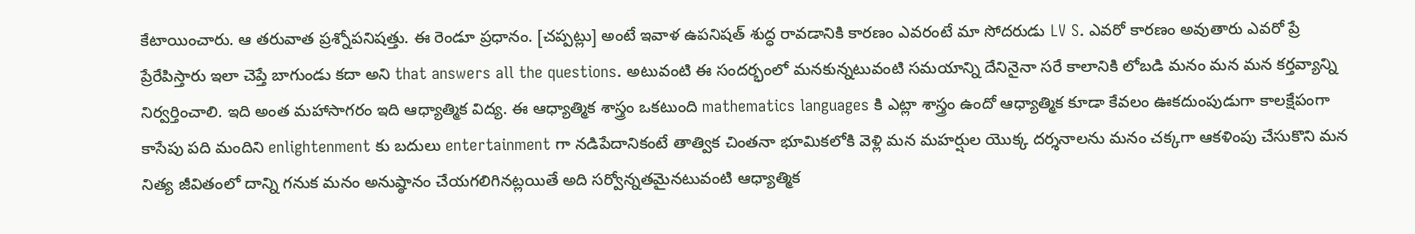కేటాయించారు. ఆ తరువాత ప్రశ్నోపనిషత్తు. ఈ రెండూ ప్రధానం. [చప్పట్లు] అంటే ఇవాళ ఉపనిషత్ శుద్ధ రావడానికి కారణం ఎవరంటే మా సోదరుడు LV S. ఎవరో కారణం అవుతారు ఎవరో ప్రే ప్రేరేపిస్తారు ఇలా చెప్తే బాగుండు కదా అని that answers all the questions. అటువంటి ఈ సందర్భంలో మనకున్నటువంటి సమయాన్ని దేనినైనా సరే కాలానికి లోబడి మనం మన మన కర్తవ్యాన్ని నిర్వర్తించాలి. ఇది అంత మహాసాగరం ఇది ఆధ్యాత్మిక విద్య. ఈ ఆధ్యాత్మిక శాస్త్రం ఒకటుంది mathematics languages కి ఎట్లా శాస్త్రం ఉందో ఆధ్యాత్మిక కూడా కేవలం ఊకదుంపుడుగా కాలక్షేపంగా కాసేపు పది మందిని enlightenment కు బదులు entertainment గా నడిపేదానికంటే తాత్విక చింతనా భూమికలోకి వెళ్లి మన మహర్షుల యొక్క దర్శనాలను మనం చక్కగా ఆకళింపు చేసుకొని మన నిత్య జీవితంలో దాన్ని గనుక మనం అనుష్ఠానం చేయగలిగినట్లయితే అది సర్వోన్నతమైనటువంటి ఆధ్యాత్మిక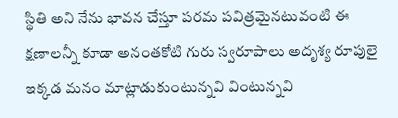స్థితి అని నేను భావన చేస్తూ పరమ పవిత్రమైనటువంటి ఈ క్షణాలన్నీ కూడా అనంతకోటి గురు స్వరూపాలు అదృశ్య రూపులై ఇక్కడ మనం మాట్లాడుకుంటున్నవి వింటున్నవి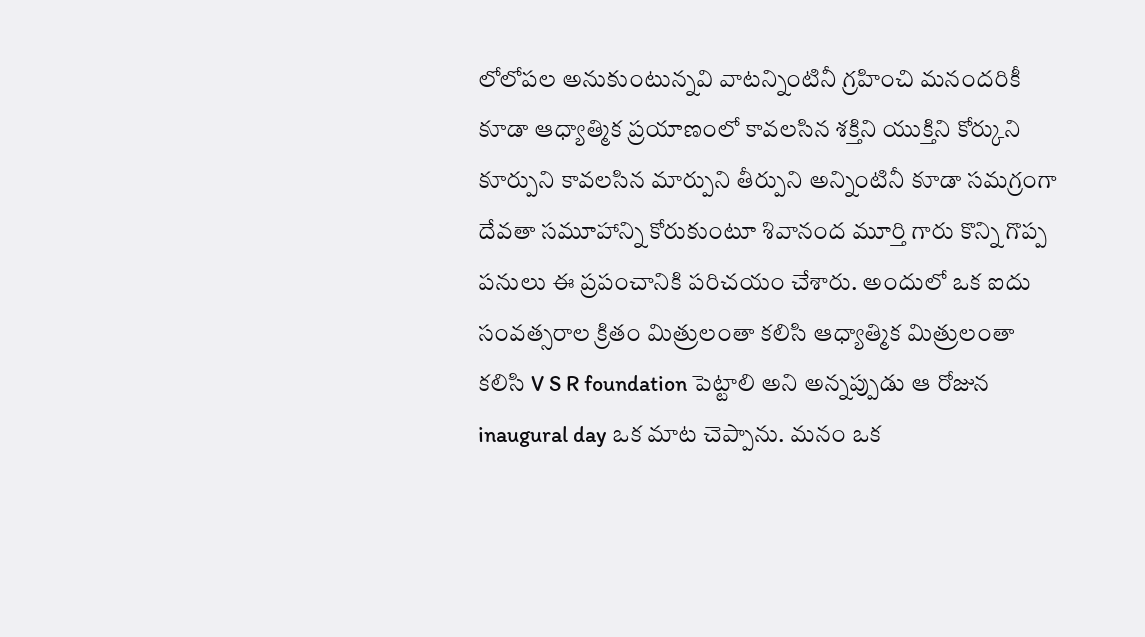లోలోపల అనుకుంటున్నవి వాటన్నింటినీ గ్రహించి మనందరికీ కూడా ఆధ్యాత్మిక ప్రయాణంలో కావలసిన శక్తిని యుక్తిని కోర్కుని కూర్పుని కావలసిన మార్పుని తీర్పుని అన్నింటినీ కూడా సమగ్రంగా దేవతా సమూహాన్ని కోరుకుంటూ శివానంద మూర్తి గారు కొన్ని గొప్ప పనులు ఈ ప్రపంచానికి పరిచయం చేశారు. అందులో ఒక ఐదు సంవత్సరాల క్రితం మిత్రులంతా కలిసి ఆధ్యాత్మిక మిత్రులంతా కలిసి V S R foundation పెట్టాలి అని అన్నప్పుడు ఆ రోజున inaugural day ఒక మాట చెప్పాను. మనం ఒక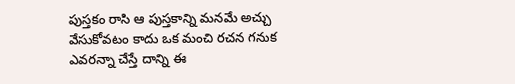పుస్తకం రాసి ఆ పుస్తకాన్ని మనమే అచ్చు వేసుకోవటం కాదు ఒక మంచి రచన గనుక ఎవరన్నా చేస్తే దాన్ని ఈ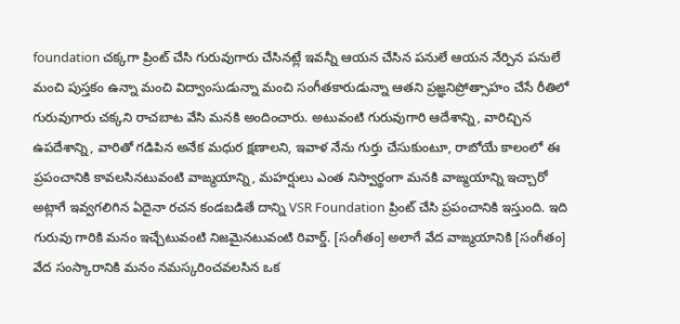foundation చక్కగా ప్రింట్ చేసి గురువుగారు చేసినట్లే ఇవన్నీ ఆయన చేసిన పనులే ఆయన నేర్పిన పనులే మంచి పుస్తకం ఉన్నా మంచి విద్వాంసుడున్నా మంచి సంగీతకారుడున్నా ఆతని ప్రజ్ఞనిప్రోత్సాహం చేసే రీతిలో గురువుగారు చక్కని రాచబాట వేసి మనకి అందించారు. అటువంటి గురువుగారి ఆదేశాన్ని, వారిచ్చిన ఉపదేశాన్ని, వారితో గడిపిన అనేక మధుర క్షణాలని, ఇవాళ నేను గుర్తు చేసుకుంటూ, రాబోయే కాలంలో ఈ ప్రపంచానికి కావలసినటువంటి వాఙ్మయాన్ని, మహర్షులు ఎంత నిస్వార్థంగా మనకి వాఙ్మయాన్ని ఇచ్చారో అట్లాగే ఇవ్వగలిగిన ఏదైనా రచన కండబడితే దాన్ని VSR Foundation ప్రింట్ చేసి ప్రపంచానికి ఇస్తుంది. ఇది గురువు గారికి మనం ఇచ్చేటువంటి నిజమైనటువంటి రివార్డ్. [సంగీతం] అలాగే వేద వాఙ్మయానికి [సంగీతం] వేద సంస్కారానికి మనం నమస్కరించవలసిన ఒక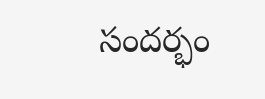సందర్భం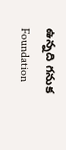ఉన్నది గనుక Foundation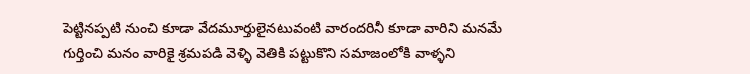పెట్టినప్పటి నుంచి కూడా వేదమూర్తులైనటువంటి వారందరినీ కూడా వారిని మనమే గుర్తించి మనం వారికై శ్రమపడి వెళ్ళి వెతికి పట్టుకొని సమాజంలోకి వాళ్ళని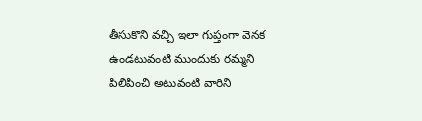తీసుకొని వచ్చి ఇలా గుప్తంగా వెనక ఉండటువంటి ముందుకు రమ్మని పిలిపించి అటువంటి వారిని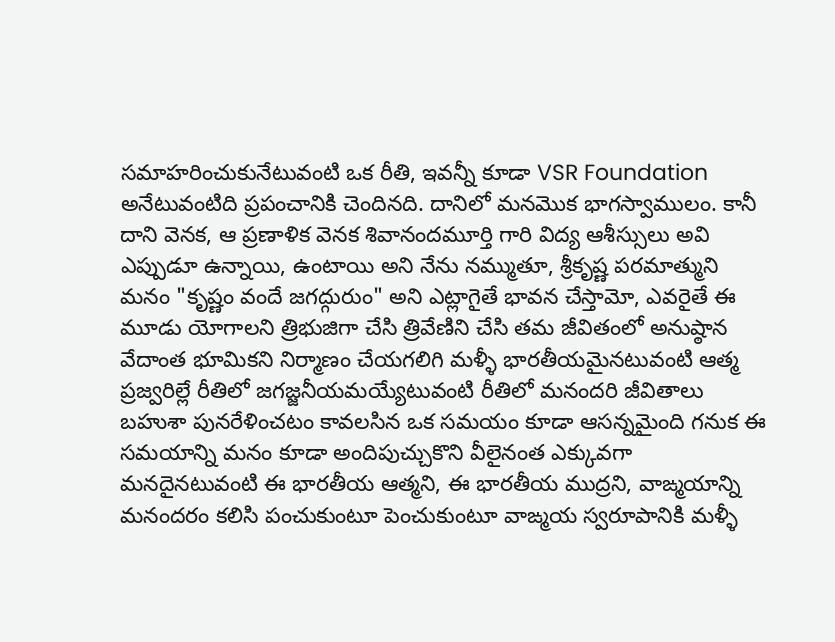సమాహరించుకునేటువంటి ఒక రీతి, ఇవన్నీ కూడా VSR Foundation అనేటువంటిది ప్రపంచానికి చెందినది. దానిలో మనమొక భాగస్వాములం. కానీ దాని వెనక, ఆ ప్రణాళిక వెనక శివానందమూర్తి గారి విద్య ఆశీస్సులు అవి ఎప్పుడూ ఉన్నాయి, ఉంటాయి అని నేను నమ్ముతూ, శ్రీకృష్ణ పరమాత్ముని మనం "కృష్ణం వందే జగద్గురుం" అని ఎట్లాగైతే భావన చేస్తామో, ఎవరైతే ఈ మూడు యోగాలని త్రిభుజిగా చేసి త్రివేణిని చేసి తమ జీవితంలో అనుష్ఠాన వేదాంత భూమికని నిర్మాణం చేయగలిగి మళ్ళీ భారతీయమైనటువంటి ఆత్మ ప్రజ్వరిల్లే రీతిలో జగజ్జనీయమయ్యేటువంటి రీతిలో మనందరి జీవితాలు బహుశా పునరేళించటం కావలసిన ఒక సమయం కూడా ఆసన్నమైంది గనుక ఈ సమయాన్ని మనం కూడా అందిపుచ్చుకొని వీలైనంత ఎక్కువగా మనదైనటువంటి ఈ భారతీయ ఆత్మని, ఈ భారతీయ ముద్రని, వాఙ్మయాన్ని మనందరం కలిసి పంచుకుంటూ పెంచుకుంటూ వాఙ్మయ స్వరూపానికి మళ్ళీ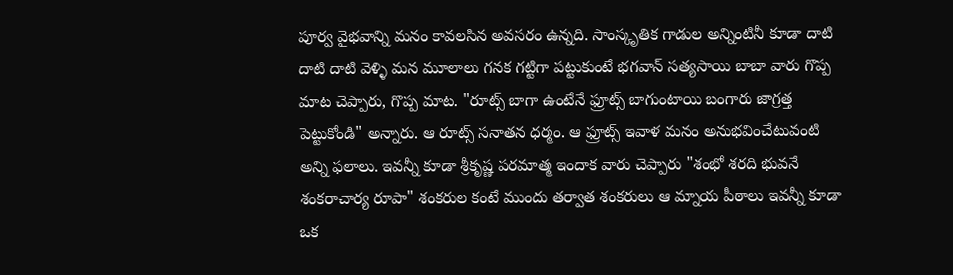పూర్వ వైభవాన్ని మనం కావలసిన అవసరం ఉన్నది. సాంస్కృతిక గాడుల అన్నింటినీ కూడా దాటి దాటి దాటి వెళ్ళి మన మూలాలు గనక గట్టిగా పట్టుకుంటే భగవాన్ సత్యసాయి బాబా వారు గొప్ప మాట చెప్పారు, గొప్ప మాట. "రూట్స్ బాగా ఉంటేనే ఫ్రూట్స్ బాగుంటాయి బంగారు జాగ్రత్త పెట్టుకోండి" అన్నారు. ఆ రూట్స్ సనాతన ధర్మం. ఆ ఫ్రూట్స్ ఇవాళ మనం అనుభవించేటువంటి అన్ని ఫలాలు. ఇవన్నీ కూడా శ్రీకృష్ణ పరమాత్మ ఇందాక వారు చెప్పారు "శంభో శరది భువనే శంకరాచార్య రూపా" శంకరుల కంటే ముందు తర్వాత శంకరులు ఆ మ్నాయ పీఠాలు ఇవన్నీ కూడా ఒక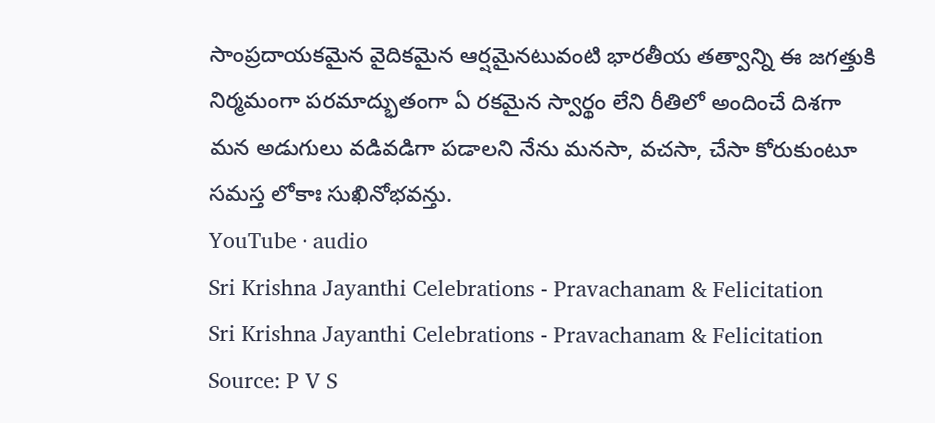సాంప్రదాయకమైన వైదికమైన ఆర్షమైనటువంటి భారతీయ తత్వాన్ని ఈ జగత్తుకి నిర్మమంగా పరమాద్భుతంగా ఏ రకమైన స్వార్థం లేని రీతిలో అందించే దిశగా మన అడుగులు వడివడిగా పడాలని నేను మనసా, వచసా, చేసా కోరుకుంటూ సమస్త లోకాః సుఖినోభవన్తు.
YouTube · audio
Sri Krishna Jayanthi Celebrations - Pravachanam & Felicitation
Sri Krishna Jayanthi Celebrations - Pravachanam & Felicitation
Source: P V S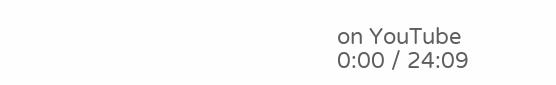on YouTube
0:00 / 24:09